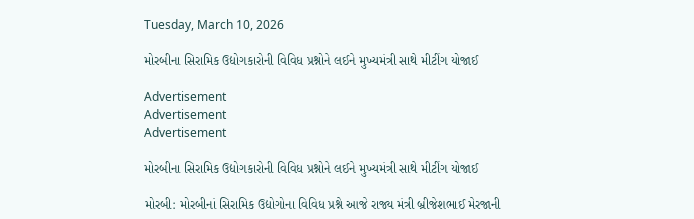Tuesday, March 10, 2026

મોરબીના સિરામિક ઉદ્યોગકારોની વિવિધ પ્રશ્નોને લઈને મુખ્યમંત્રી સાથે મીટીંગ યોજાઈ

Advertisement
Advertisement
Advertisement

મોરબીના સિરામિક ઉદ્યોગકારોની વિવિધ પ્રશ્નોને લઈને મુખ્યમંત્રી સાથે મીટીંગ યોજાઈ

મોરબી: મોરબીનાં સિરામિક ઉદ્યોગોના વિવિધ પ્રશ્ને આજે રાજ્ય મંત્રી બ્રીજેશભાઈ મેરજાની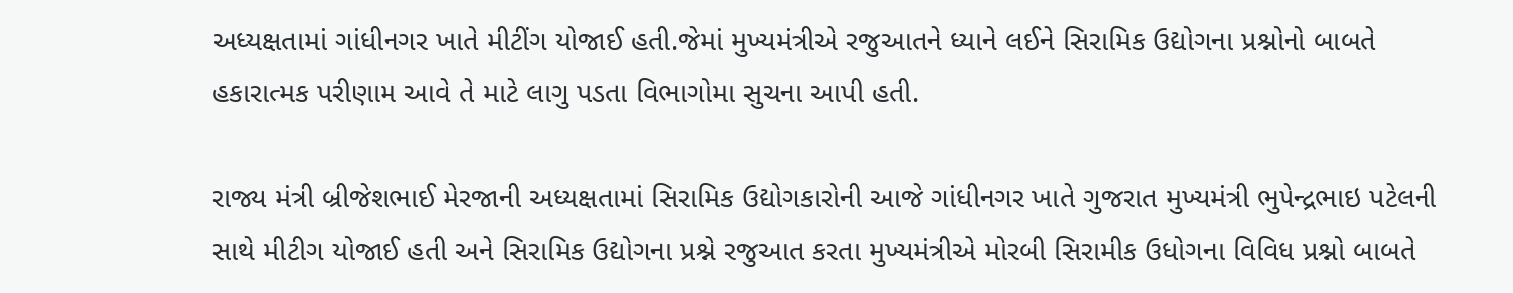અધ્યક્ષતામાં ગાંધીનગર ખાતે મીટીંગ યોજાઈ હતી.જેમાં મુખ્યમંત્રીએ રજુઆતને ધ્યાને લઈને સિરામિક ઉદ્યોગના પ્રશ્નોનો બાબતે હકારાત્મક પરીણામ આવે તે માટે લાગુ પડતા વિભાગોમા સુચના આપી હતી.

રાજ્ય મંત્રી બ્રીજેશભાઈ મેરજાની અધ્યક્ષતામાં સિરામિક ઉદ્યોગકારોની આજે ગાંધીનગર ખાતે ગુજરાત મુખ્યમંત્રી ભુપેન્દ્રભાઇ પટેલની સાથે મીટીગ યોજાઈ હતી અને સિરામિક ઉદ્યોગના પ્રશ્ને રજુઆત કરતા મુખ્યમંત્રીએ મોરબી સિરામીક ઉધોગના વિવિધ પ્રશ્નો બાબતે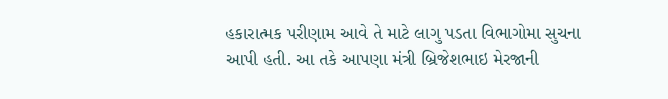હકારાત્મક પરીણામ આવે તે માટે લાગુ પડતા વિભાગોમા સુચના આપી હતી. આ તકે આપણા મંત્રી બ્રિજેશભાઇ મેરજાની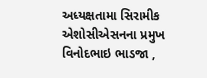અધ્યક્ષતામા સિરામીક એશોસીએસનના પ્રમુખ વિનોદભાઇ ભાડજા ,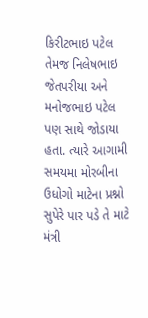કિરીટભાઇ પટેલ તેમજ નિલેષભાઇ જેતપરીયા અને મનોજભાઇ પટેલ પણ સાથે જોડાયા હતા. ત્યારે આગામી સમયમા મોરબીના ઉધોગો માટેના પ્રશ્નો સુપેરે પાર પડે તે માટે મંત્રી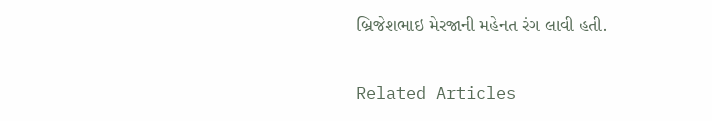બ્રિજેશભાઇ મેરજાની મહેનત રંગ લાવી હતી.

Related Articles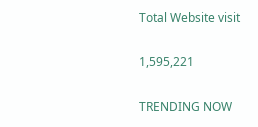Total Website visit

1,595,221

TRENDING NOW